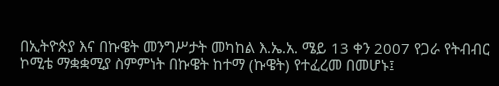በኢትዮጵያ እና በኩዌት መንግሥታት መካከል እ.ኤ.አ. ሜይ 13 ቀን 2007 የጋራ የትብብር ኮሚቴ ማቋቋሚያ ስምምነት በኩዌት ከተማ (ኩዌት) የተፈረመ በመሆኑ፤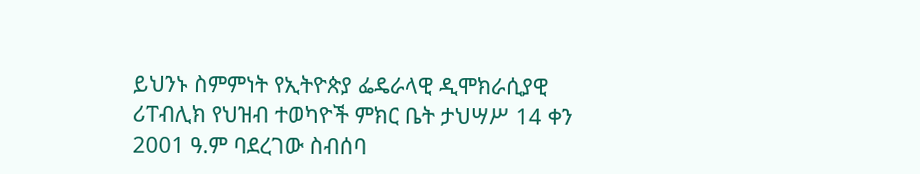ይህንኑ ስምምነት የኢትዮጵያ ፌዴራላዊ ዲሞክራሲያዊ ሪፐብሊክ የህዝብ ተወካዮች ምክር ቤት ታህሣሥ 14 ቀን 2001 ዓ.ም ባደረገው ስብሰባ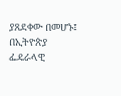ያጸደቀው በመሆኑ፤
በኢትዮጵያ ፌዴራላዊ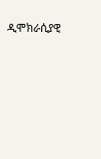ዲሞክራሲያዊ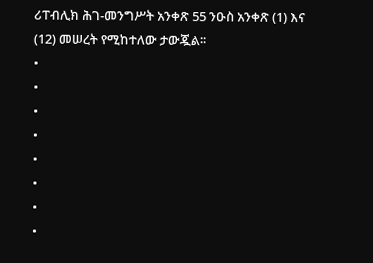ሪፐብሊክ ሕገ-መንግሥት አንቀጽ 55 ንዑስ አንቀጽ (1) እና (12) መሠረት የሚከተለው ታውጇል፡፡
•
•
•
•
•
•
•
•